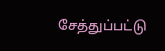சேத்துப்பட்டு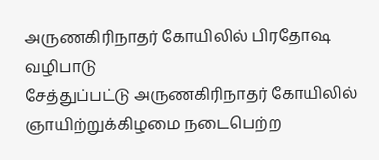அருணகிரிநாதர் கோயிலில் பிரதோஷ வழிபாடு
சேத்துப்பட்டு அருணகிரிநாதர் கோயிலில் ஞாயிற்றுக்கிழமை நடைபெற்ற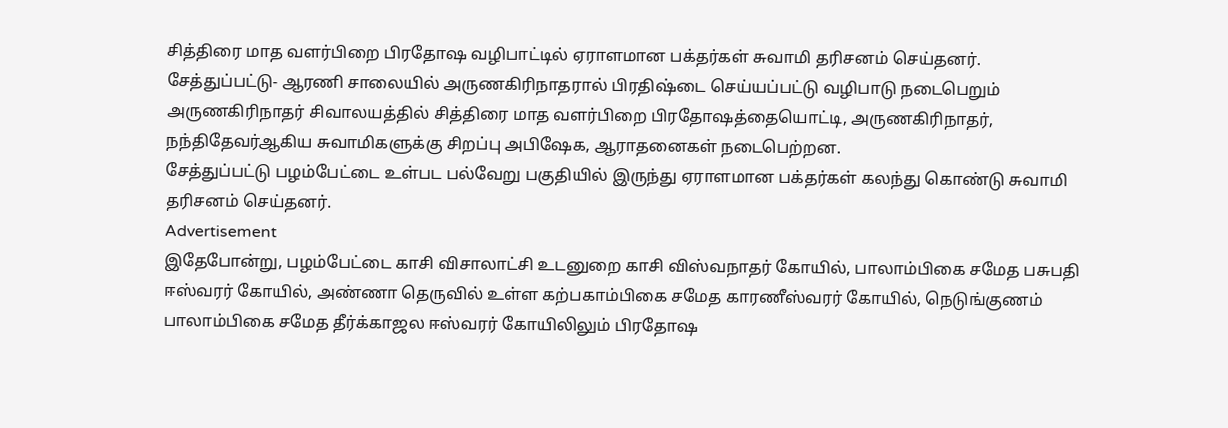சித்திரை மாத வளர்பிறை பிரதோஷ வழிபாட்டில் ஏராளமான பக்தர்கள் சுவாமி தரிசனம் செய்தனர்.
சேத்துப்பட்டு- ஆரணி சாலையில் அருணகிரிநாதரால் பிரதிஷ்டை செய்யப்பட்டு வழிபாடு நடைபெறும் அருணகிரிநாதர் சிவாலயத்தில் சித்திரை மாத வளர்பிறை பிரதோஷத்தையொட்டி, அருணகிரிநாதர், நந்திதேவர்ஆகிய சுவாமிகளுக்கு சிறப்பு அபிஷேக, ஆராதனைகள் நடைபெற்றன.
சேத்துப்பட்டு பழம்பேட்டை உள்பட பல்வேறு பகுதியில் இருந்து ஏராளமான பக்தர்கள் கலந்து கொண்டு சுவாமி தரிசனம் செய்தனர்.
Advertisement
இதேபோன்று, பழம்பேட்டை காசி விசாலாட்சி உடனுறை காசி விஸ்வநாதர் கோயில், பாலாம்பிகை சமேத பசுபதி ஈஸ்வரர் கோயில், அண்ணா தெருவில் உள்ள கற்பகாம்பிகை சமேத காரணீஸ்வரர் கோயில், நெடுங்குணம் பாலாம்பிகை சமேத தீர்க்காஜல ஈஸ்வரர் கோயிலிலும் பிரதோஷ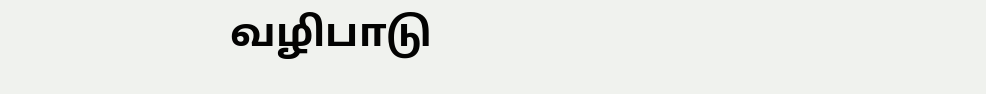வழிபாடு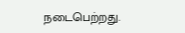நடைபெற்றது.